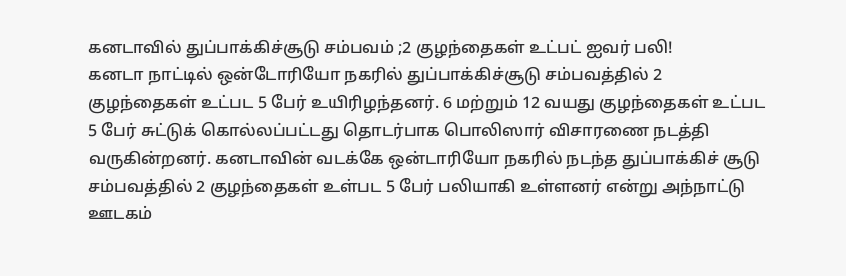கனடாவில் துப்பாக்கிச்சூடு சம்பவம் ;2 குழந்தைகள் உட்பட் ஐவர் பலி!
கனடா நாட்டில் ஒன்டோரியோ நகரில் துப்பாக்கிச்சூடு சம்பவத்தில் 2 குழந்தைகள் உட்பட 5 பேர் உயிரிழந்தனர். 6 மற்றும் 12 வயது குழந்தைகள் உட்பட 5 பேர் சுட்டுக் கொல்லப்பட்டது தொடர்பாக பொலிஸார் விசாரணை நடத்தி வருகின்றனர். கனடாவின் வடக்கே ஒன்டாரியோ நகரில் நடந்த துப்பாக்கிச் சூடு சம்பவத்தில் 2 குழந்தைகள் உள்பட 5 பேர் பலியாகி உள்ளனர் என்று அந்நாட்டு ஊடகம்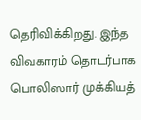தெரிவிக்கிறது. இந்த விவகாரம் தொடர்பாக பொலிஸார் முக்கியத்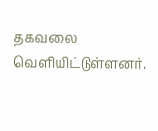தகவலை வெளியிட்டுள்ளனர்.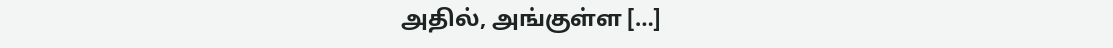அதில், அங்குள்ள […]